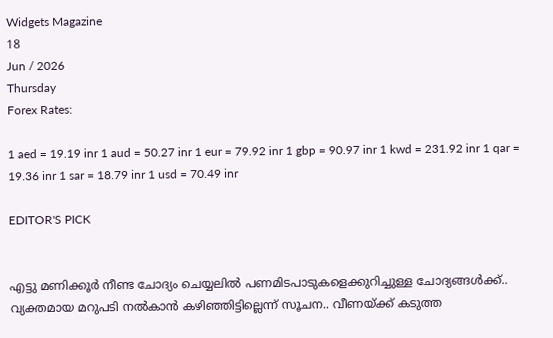Widgets Magazine
18
Jun / 2026
Thursday
Forex Rates:

1 aed = 19.19 inr 1 aud = 50.27 inr 1 eur = 79.92 inr 1 gbp = 90.97 inr 1 kwd = 231.92 inr 1 qar = 19.36 inr 1 sar = 18.79 inr 1 usd = 70.49 inr

EDITOR'S PICK


എട്ടു മണിക്കൂര്‍ നീണ്ട ചോദ്യം ചെയ്യലില്‍ പണമിടപാടുകളെക്കുറിച്ചുള്ള ചോദ്യങ്ങള്‍ക്ക്.. വ്യക്തമായ മറുപടി നല്‍കാന്‍ കഴിഞ്ഞിട്ടില്ലെന്ന് സൂചന.. വീണയ്ക്ക് കടുത്ത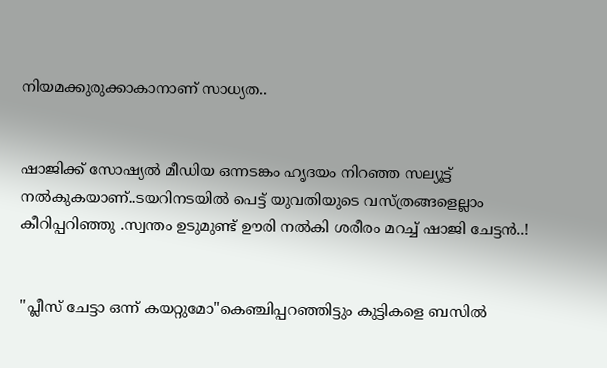നിയമക്കുരുക്കാകാനാണ് സാധ്യത..


ഷാജിക്ക് സോഷ്യല്‍ മീഡിയ ഒന്നടങ്കം ഹൃദയം നിറഞ്ഞ സല്യൂട്ട് നല്‍കുകയാണ്..ടയറിനടയിൽ പെട്ട് യുവതിയുടെ വസ്ത്രങ്ങളെല്ലാം കീറിപ്പറിഞ്ഞു .സ്വന്തം ഉടുമുണ്ട് ഊരി നല്‍കി ശരീരം മറച്ച് ഷാജി ചേട്ടൻ..!


''പ്ലീസ് ചേട്ടാ ഒന്ന് കയറ്റുമോ"കെഞ്ചിപ്പറഞ്ഞിട്ടും കുട്ടികളെ ബസില്‍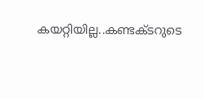കയറ്റിയില്ല..കണ്ടക്ടറുടെ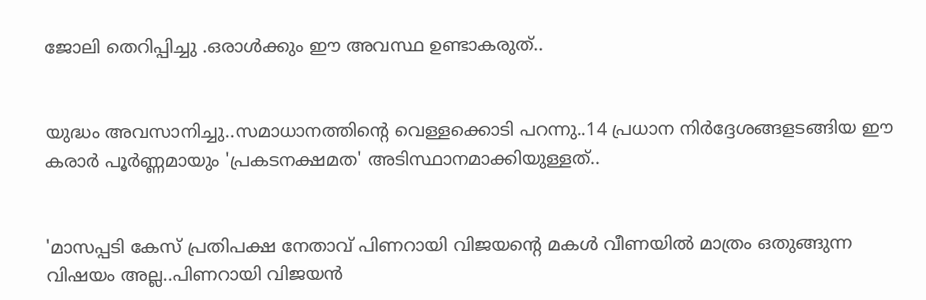ജോലി തെറിപ്പിച്ചു .ഒരാൾക്കും ഈ അവസ്ഥ ഉണ്ടാകരുത്..


യുദ്ധം അവസാനിച്ചു..സമാധാനത്തിന്റെ വെള്ളക്കൊടി പറന്നു..14 പ്രധാന നിര്‍ദ്ദേശങ്ങളടങ്ങിയ ഈ കരാര്‍ പൂര്‍ണ്ണമായും 'പ്രകടനക്ഷമത' അടിസ്ഥാനമാക്കിയുള്ളത്..


'മാസപ്പടി കേസ് പ്രതിപക്ഷ നേതാവ് പിണറായി വിജയന്റെ മകൾ വീണയിൽ മാത്രം ഒതുങ്ങുന്ന വിഷയം അല്ല..പിണറായി വിജയൻ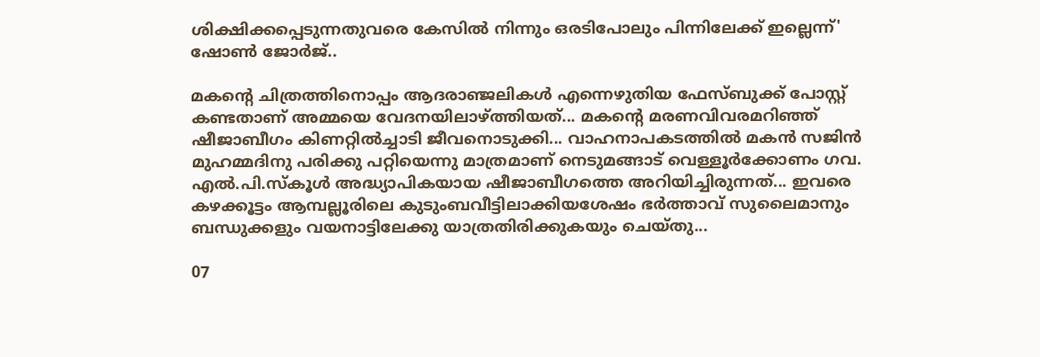ശിക്ഷിക്കപ്പെടുന്നതുവരെ കേസിൽ നിന്നും ഒരടിപോലും പിന്നിലേക്ക് ഇല്ലെന്ന്' ഷോൺ ജോർജ്..

മകന്റെ ചിത്രത്തിനൊപ്പം ആദരാഞ്ജലികൾ എന്നെഴുതിയ ഫേസ്‌ബുക്ക് പോസ്റ്റ് കണ്ടതാണ് അമ്മയെ വേദനയിലാഴ്‌ത്തിയത്... മകന്റെ മരണവിവരമറിഞ്ഞ് ഷീജാബീഗം കിണറ്റിൽച്ചാടി ജീവനൊടുക്കി... വാഹനാപകടത്തിൽ മകൻ സജിൻ മുഹമ്മദിനു പരിക്കു പറ്റിയെന്നു മാത്രമാണ് നെടുമങ്ങാട് വെള്ളൂർക്കോണം ഗവ. എൽ.പി.സ്‌കൂൾ അദ്ധ്യാപികയായ ഷീജാബീഗത്തെ അറിയിച്ചിരുന്നത്... ഇവരെ കഴക്കൂട്ടം ആമ്പല്ലൂരിലെ കുടുംബവീട്ടിലാക്കിയശേഷം ഭർത്താവ് സുലൈമാനും ബന്ധുക്കളും വയനാട്ടിലേക്കു യാത്രതിരിക്കുകയും ചെയ്തു...

07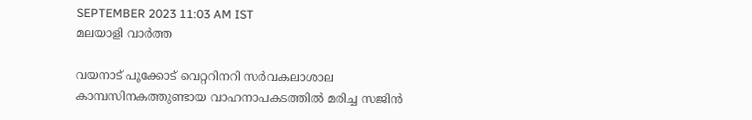SEPTEMBER 2023 11:03 AM IST
മലയാളി വാര്‍ത്ത

വയനാട് പൂക്കോട് വെറ്ററിനറി സർവകലാശാല കാമ്പസിനകത്തുണ്ടായ വാഹനാപകടത്തിൽ മരിച്ച സജിൻ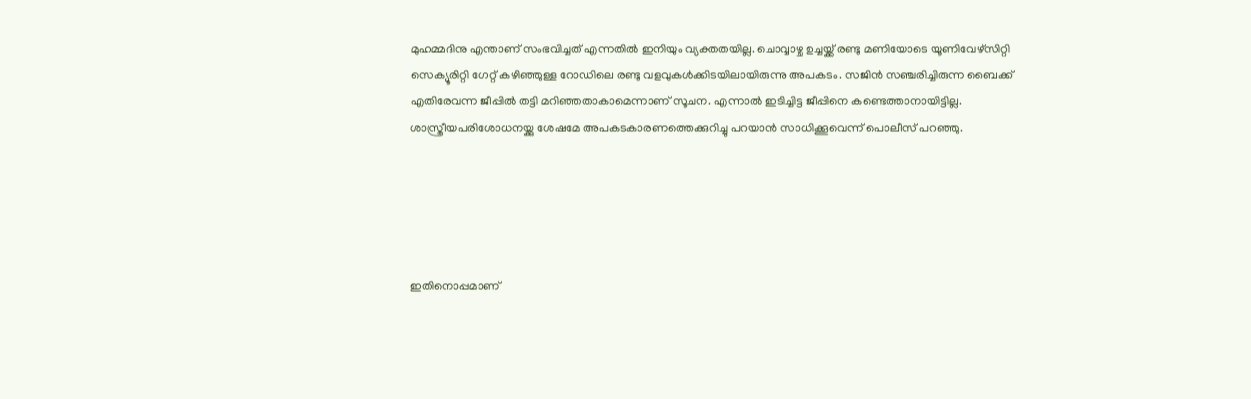മുഹമ്മദിനു എന്താണ് സംഭവിച്ചത് എന്നതിൽ ഇനിയും വ്യക്തതയില്ല. ചൊവ്വാഴ്ച ഉച്ചയ്ക്ക് രണ്ടു മണിയോടെ യൂണിവേഴ്സിറ്റി സെക്യൂരിറ്റി ഗേറ്റ് കഴിഞ്ഞുള്ള റോഡിലെ രണ്ടു വളവുകൾക്കിടയിലായിരുന്നു അപകടം. സജിൻ സഞ്ചരിച്ചിരുന്ന ബൈക്ക് എതിരേവന്ന ജീപ്പിൽ തട്ടി മറിഞ്ഞതാകാമെന്നാണ് സൂചന. എന്നാൽ ഇടിച്ചിട്ട ജീപ്പിനെ കണ്ടെത്താനായിട്ടില്ല. ശാസ്ത്രീയപരിശോധനയ്ക്കു ശേഷമേ അപകടകാരണത്തെക്കുറിച്ചു പറയാൻ സാധിക്കൂവെന്ന് പൊലീസ് പറഞ്ഞു.





ഇതിനൊപ്പമാണ്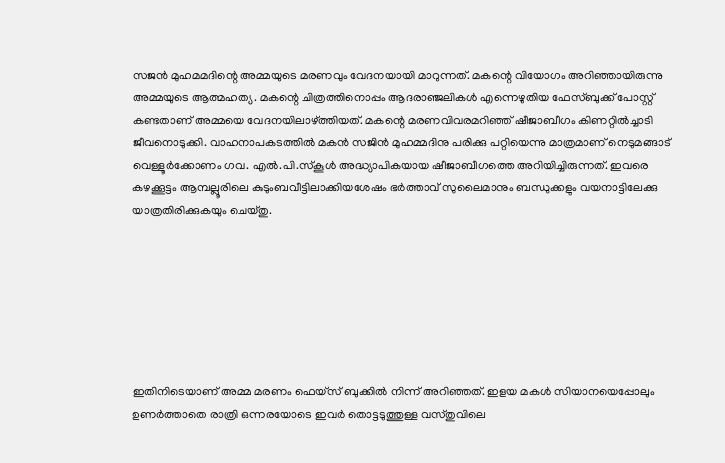സജൻ മുഹമമദിന്റെ അമ്മയുടെ മരണവും വേദനയായി മാറുന്നത്. മകന്റെ വിയോഗം അറിഞ്ഞായിരുന്നു അമ്മയുടെ ആത്മഹത്യ. മകന്റെ ചിത്രത്തിനൊപ്പം ആദരാഞ്ജലികൾ എന്നെഴുതിയ ഫേസ്‌ബുക്ക് പോസ്റ്റ് കണ്ടതാണ് അമ്മയെ വേദനയിലാഴ്‌ത്തിയത്. മകന്റെ മരണവിവരമറിഞ്ഞ് ഷീജാബീഗം കിണറ്റിൽച്ചാടി ജീവനൊടുക്കി. വാഹനാപകടത്തിൽ മകൻ സജിൻ മുഹമ്മദിനു പരിക്കു പറ്റിയെന്നു മാത്രമാണ് നെടുമങ്ങാട് വെള്ളൂർക്കോണം ഗവ. എൽ.പി.സ്‌കൂൾ അദ്ധ്യാപികയായ ഷീജാബീഗത്തെ അറിയിച്ചിരുന്നത്. ഇവരെ കഴക്കൂട്ടം ആമ്പല്ലൂരിലെ കുടുംബവീട്ടിലാക്കിയശേഷം ഭർത്താവ് സുലൈമാനും ബന്ധുക്കളും വയനാട്ടിലേക്കു യാത്രതിരിക്കുകയും ചെയ്തു.







ഇതിനിടെയാണ് അമ്മ മരണം ഫെയ്‌സ് ബുക്കിൽ നിന്ന് അറിഞ്ഞത്. ഇളയ മകൾ സിയാനയെപ്പോലും ഉണർത്താതെ രാത്രി ഒന്നരയോടെ ഇവർ തൊട്ടടുത്തുള്ള വസ്തുവിലെ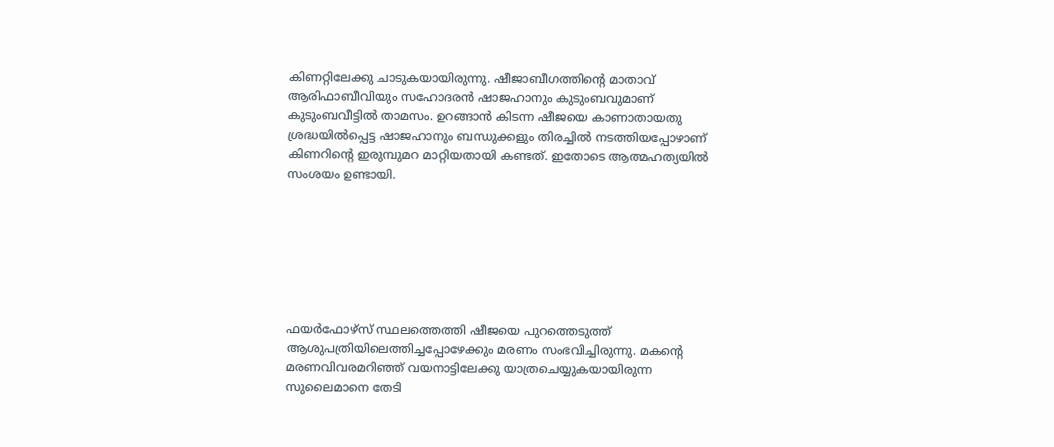കിണറ്റിലേക്കു ചാടുകയായിരുന്നു. ഷീജാബീഗത്തിന്റെ മാതാവ് ആരിഫാബീവിയും സഹോദരൻ ഷാജഹാനും കുടുംബവുമാണ് കുടുംബവീട്ടിൽ താമസം. ഉറങ്ങാൻ കിടന്ന ഷീജയെ കാണാതായതു ശ്രദ്ധയിൽപ്പെട്ട ഷാജഹാനും ബന്ധുക്കളും തിരച്ചിൽ നടത്തിയപ്പോഴാണ് കിണറിന്റെ ഇരുമ്പുമറ മാറ്റിയതായി കണ്ടത്. ഇതോടെ ആത്മഹത്യയിൽ സംശയം ഉണ്ടായി.







ഫയർഫോഴ്സ് സ്ഥലത്തെത്തി ഷീജയെ പുറത്തെടുത്ത് ആശുപത്രിയിലെത്തിച്ചപ്പോഴേക്കും മരണം സംഭവിച്ചിരുന്നു. മകന്റെ മരണവിവരമറിഞ്ഞ് വയനാട്ടിലേക്കു യാത്രചെയ്യുകയായിരുന്ന സുലൈമാനെ തേടി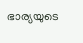ഭാര്യയുടെ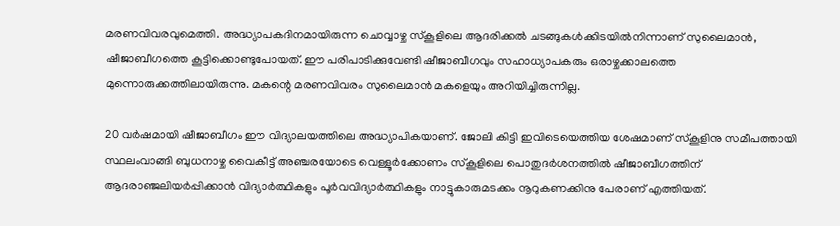മരണവിവരവുമെത്തി. അദ്ധ്യാപകദിനമായിരുന്ന ചൊവ്വാഴ്ച സ്‌കൂളിലെ ആദരിക്കൽ ചടങ്ങുകൾക്കിടയിൽനിന്നാണ് സുലൈമാൻ, ഷീജാബീഗത്തെ കൂട്ടിക്കൊണ്ടുപോയത്. ഈ പരിപാടിക്കുവേണ്ടി ഷീജാബീഗവും സഹാധ്യാപകരും ഒരാഴ്ചക്കാലത്തെ മുന്നൊരുക്കത്തിലായിരുന്നു. മകന്റെ മരണവിവരം സുലൈമാൻ മകളെയും അറിയിച്ചിരുന്നില്ല.

20 വർഷമായി ഷീജാബീഗം ഈ വിദ്യാലയത്തിലെ അദ്ധ്യാപികയാണ്. ജോലി കിട്ടി ഇവിടെയെത്തിയ ശേഷമാണ് സ്‌കൂളിനു സമീപത്തായി സ്ഥലംവാങ്ങി ബുധനാഴ്ച വൈകീട്ട് അഞ്ചരയോടെ വെള്ളൂർക്കോണം സ്‌കൂളിലെ പൊതുദർശനത്തിൽ ഷീജാബീഗത്തിന് ആദരാഞ്ജലിയർപ്പിക്കാൻ വിദ്യാർത്ഥികളും പൂർവവിദ്യാർത്ഥികളും നാട്ടുകാരുമടക്കം നൂറുകണക്കിനു പേരാണ് എത്തിയത്.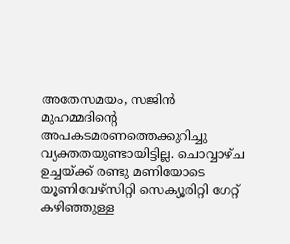അതേസമയം, സജിൻ മുഹമ്മദിന്റെ അപകടമരണത്തെക്കുറിച്ചു വ്യക്തതയുണ്ടായിട്ടില്ല. ചൊവ്വാഴ്ച ഉച്ചയ്ക്ക് രണ്ടു മണിയോടെ യൂണിവേഴ്സിറ്റി സെക്യൂരിറ്റി ഗേറ്റ് കഴിഞ്ഞുള്ള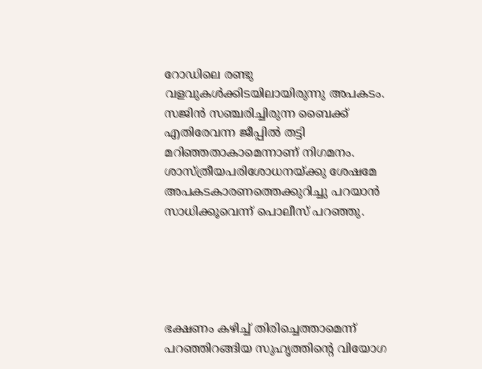റോഡിലെ രണ്ടു വളവുകൾക്കിടയിലായിരുന്നു അപകടം. സജിൻ സഞ്ചരിച്ചിരുന്ന ബൈക്ക് എതിരേവന്ന ജീപ്പിൽ തട്ടി മറിഞ്ഞതാകാമെന്നാണ് നിഗമനം. ശാസ്ത്രീയപരിശോധനയ്ക്കു ശേഷമേ അപകടകാരണത്തെക്കുറിച്ചു പറയാൻ സാധിക്കൂവെന്ന് പൊലീസ് പറഞ്ഞു.





ഭക്ഷണം കഴിച്ച് തിരിച്ചെത്താമെന്ന് പറഞ്ഞിറങ്ങിയ സുഹൃത്തിന്റെ വിയോഗ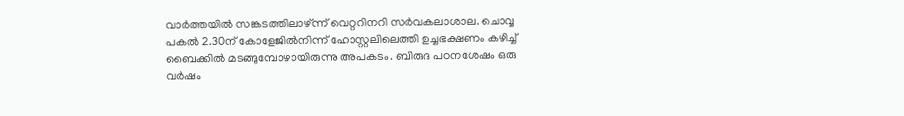വാർത്തയിൽ സങ്കടത്തിലാഴ്ന്ന് വെറ്ററിനറി സർവകലാശാല. ചൊവ്വ പകൽ 2.30ന് കോളേജിൽനിന്ന് ഹോസ്റ്റലിലെത്തി ഉച്ചഭക്ഷണം കഴിച്ച് ബൈക്കിൽ മടങ്ങുമ്പോഴായിരുന്നു അപകടം. ബിരുദ പഠനശേഷം ഒരു വർഷം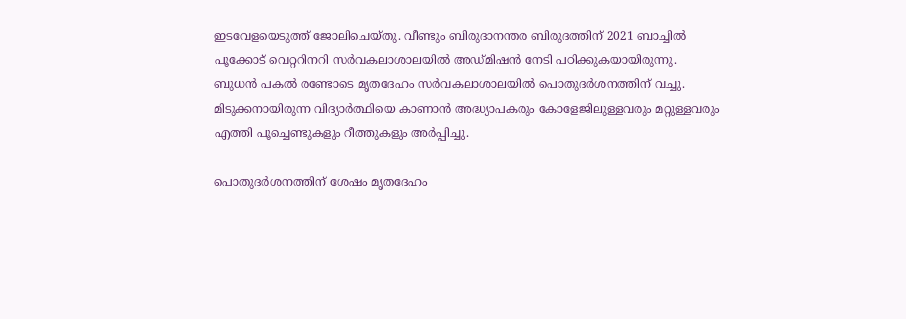ഇടവേളയെടുത്ത് ജോലിചെയ്തു. വീണ്ടും ബിരുദാനന്തര ബിരുദത്തിന് 2021 ബാച്ചിൽ പൂക്കോട് വെറ്ററിനറി സർവകലാശാലയിൽ അഡ്‌മിഷൻ നേടി പഠിക്കുകയായിരുന്നു. ബുധൻ പകൽ രണ്ടോടെ മൃതദേഹം സർവകലാശാലയിൽ പൊതുദർശനത്തിന് വച്ചു. മിടുക്കനായിരുന്ന വിദ്യാർത്ഥിയെ കാണാൻ അദ്ധ്യാപകരും കോളേജിലുള്ളവരും മറ്റുള്ളവരും എത്തി പൂച്ചെണ്ടുകളും റീത്തുകളും അർപ്പിച്ചു.

പൊതുദർശനത്തിന് ശേഷം മൃതദേഹം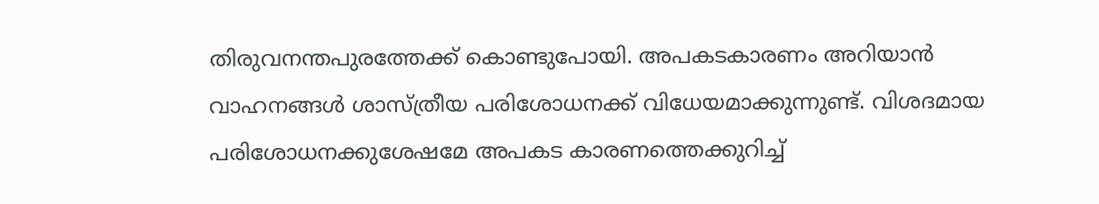തിരുവനന്തപുരത്തേക്ക് കൊണ്ടുപോയി. അപകടകാരണം അറിയാൻ വാഹനങ്ങൾ ശാസ്ത്രീയ പരിശോധനക്ക് വിധേയമാക്കുന്നുണ്ട്. വിശദമായ പരിശോധനക്കുശേഷമേ അപകട കാരണത്തെക്കുറിച്ച്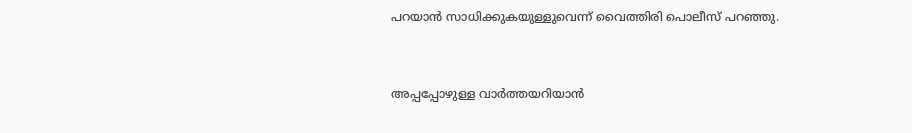പറയാൻ സാധിക്കുകയുള്ളുവെന്ന് വൈത്തിരി പൊലീസ് പറഞ്ഞു.



അപ്പപ്പോഴുള്ള വാര്‍ത്തയറിയാന്‍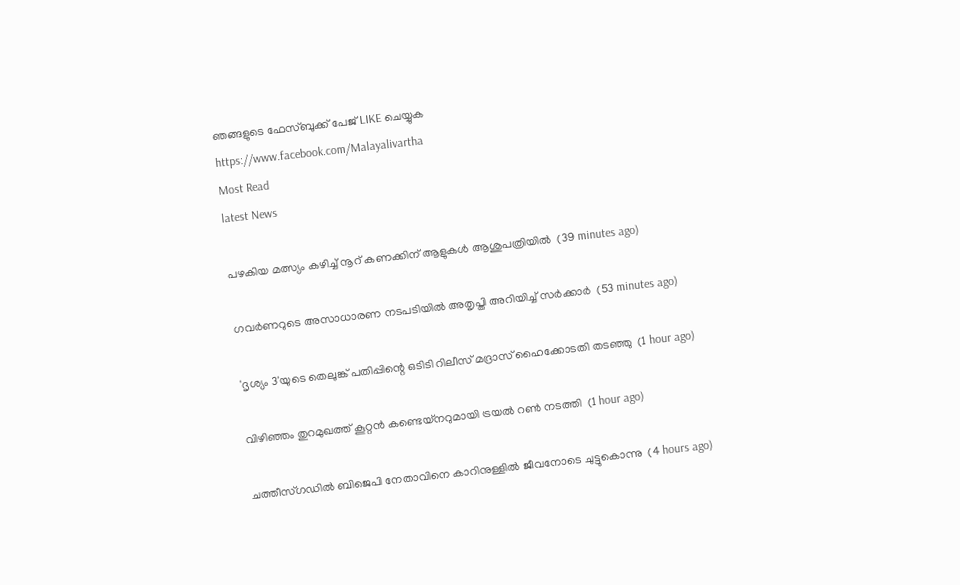ഞങ്ങളുടെ ഫേസ്‌ബുക്ക്‌ പേജ് LIKE ചെയ്യുക
https://www.facebook.com/Malayalivartha
Most Read
latest News

പഴകിയ മത്സ്യം കഴിച്ച് നൂറ് കണക്കിന് ആളുകള്‍ ആശുപത്രിയില്‍  (39 minutes ago)

ഗവര്‍ണറുടെ അസാധാരണ നടപടിയില്‍ അതൃപ്തി അറിയിച്ച് സര്‍ക്കാര്‍  (53 minutes ago)

'ദൃശ്യം 3'യുടെ തെലുങ്ക് പതിപ്പിന്റെ ഒടിടി റിലീസ് മദ്രാസ് ഹൈക്കോടതി തടഞ്ഞു  (1 hour ago)

വിഴിഞ്ഞം തുറമുഖത്ത് കൂറ്റന്‍ കണ്ടെയ്‌നറുമായി ട്രയല്‍ റണ്‍ നടത്തി  (1 hour ago)

ചത്തീസ്ഗഡില്‍ ബിജെപി നേതാവിനെ കാറിനുള്ളില്‍ ജീവനോടെ ചുട്ടുകൊന്നു  (4 hours ago)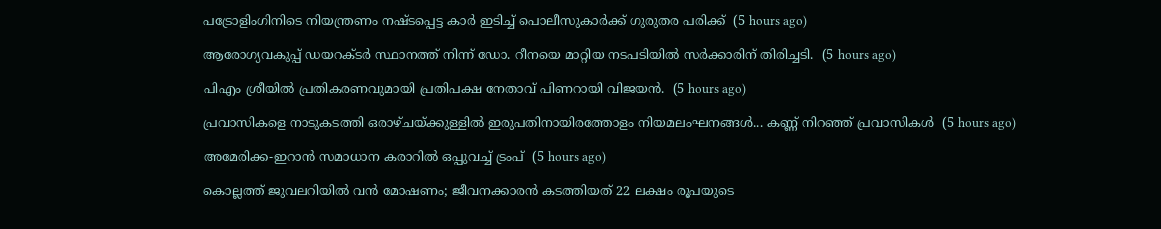പട്രോളിംഗിനിടെ നിയന്ത്രണം നഷ്ടപ്പെട്ട കാര്‍ ഇടിച്ച് പൊലീസുകാര്‍ക്ക് ഗുരുതര പരിക്ക്  (5 hours ago)

ആരോഗ്യവകുപ്പ് ഡയറക്ടർ സ്ഥാനത്ത് നിന്ന് ഡോ. റീനയെ മാറ്റിയ നടപടിയിൽ സർക്കാരിന് തിരിച്ചടി.  (5 hours ago)

പിഎം ശ്രീയിൽ പ്രതികരണവുമായി പ്രതിപക്ഷ നേതാവ് പിണറായി വിജയൻ.  (5 hours ago)

പ്രവാസികളെ നാടുകടത്തി ഒരാഴ്ചയ്ക്കുള്ളിൽ ഇരുപതിനായിരത്തോളം നിയമലംഘനങ്ങൾ... കണ്ണ് നിറഞ്ഞ് പ്രവാസികൾ  (5 hours ago)

അമേരിക്ക-ഇറാന്‍ സമാധാന കരാറില്‍ ഒപ്പുവച്ച് ട്രംപ്  (5 hours ago)

കൊല്ലത്ത് ജുവലറിയില്‍ വന്‍ മോഷണം; ജീവനക്കാരന്‍ കടത്തിയത് 22 ലക്ഷം രൂപയുടെ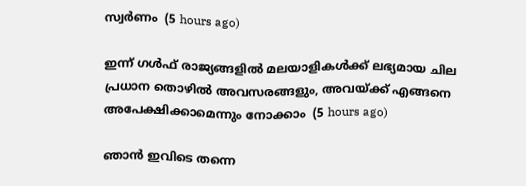സ്വര്‍ണം  (5 hours ago)

ഇന്ന് ഗൾഫ് രാജ്യങ്ങളിൽ മലയാളികൾക്ക് ലഭ്യമായ ചില പ്രധാന തൊഴിൽ അവസരങ്ങളും, അവയ്ക്ക് എങ്ങനെ അപേക്ഷിക്കാമെന്നും നോക്കാം  (5 hours ago)

ഞാൻ ഇവിടെ തന്നെ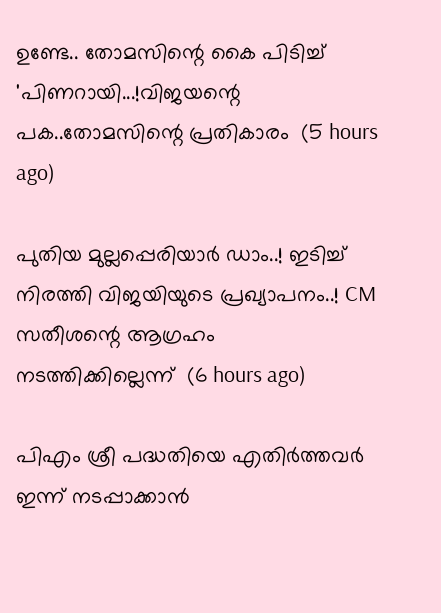ഉണ്ടേ.. തോമസിന്റെ കൈ പിടിച്ച് 'പിണറായി...!വിജയന്റെ പക..തോമസിന്റെ പ്രതികാരം  (5 hours ago)

പുതിയ മുല്ലപ്പെരിയാർ ഡാം..! ഇടിച്ച് നിരത്തി വിജയിയുടെ പ്രഖ്യാപനം..! CM സതീശന്റെ ആഗ്രഹം നടത്തിക്കില്ലെന്ന്  (6 hours ago)

പിഎം ശ്രീ പദ്ധതിയെ എതിര്‍ത്തവര്‍ ഇന്ന് നടപ്പാക്കാന്‍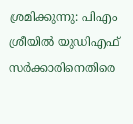ശ്രമിക്കുന്നു: പിഎം ശ്രീയില്‍ യുഡിഎഫ് സര്‍ക്കാരിനെതിരെ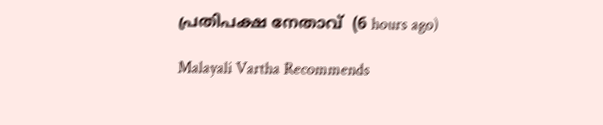പ്രതിപക്ഷ നേതാവ്  (6 hours ago)

Malayali Vartha Recommends